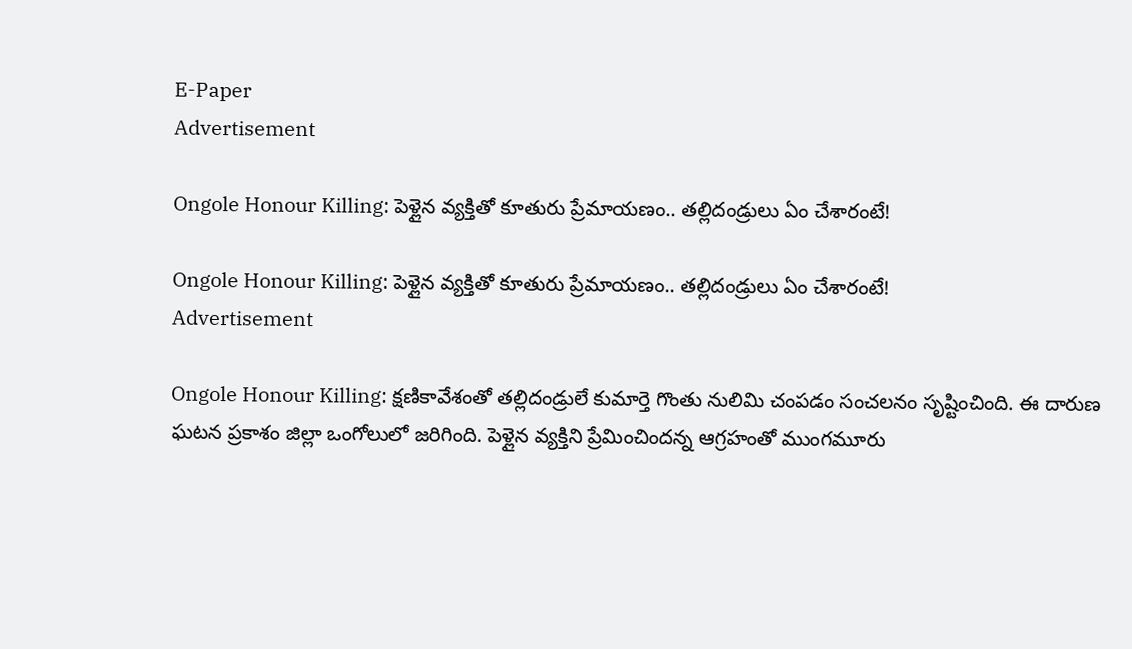E-Paper
Advertisement

Ongole Honour Killing: పెళ్లైన వ్యక్తితో కూతురు ప్రేమాయణం.. తల్లిదండ్రులు ఏం చేశారంటే!

Ongole Honour Killing: పెళ్లైన వ్యక్తితో కూతురు ప్రేమాయణం.. తల్లిదండ్రులు ఏం చేశారంటే!
Advertisement

Ongole Honour Killing: క్షణికావేశంతో తల్లిదండ్రులే కుమార్తె గొంతు నులిమి చంపడం సంచలనం సృష్టించింది. ఈ దారుణ ఘటన ప్రకాశం జిల్లా ఒంగోలులో జరిగింది. పెళ్లైన వ్యక్తిని ప్రేమించిందన్న ఆగ్రహంతో ముంగమూరు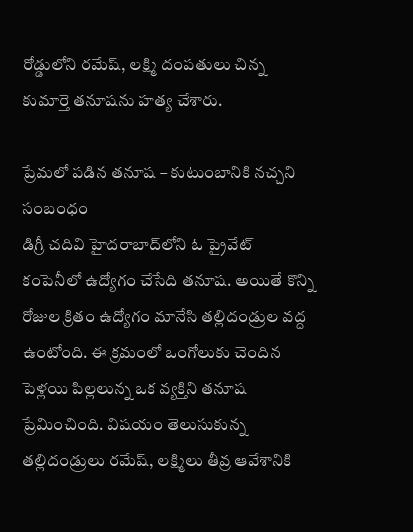రోడ్డులోని రమేష్‌, లక్ష్మి దంపతులు చిన్న కుమార్తె తనూషను హత్య చేశారు.

ప్రేమలో పడిన తనూష – కుటుంబానికి నచ్చని సంబంధం
డిగ్రీ చదివి హైదరాబాద్‌లోని ఓ ప్రైవేట్ కంపెనీలో ఉద్యోగం చేసేది తనూష. అయితే కొన్ని రోజుల క్రితం ఉద్యోగం మానేసి తల్లిదండ్రుల వద్ద ఉంటోంది. ఈ క్రమంలో ఒంగోలుకు చెందిన పెళ్లయి పిల్లలున్న ఒక వ్యక్తిని తనూష ప్రేమించింది. విషయం తెలుసుకున్న తల్లిదండ్రులు రమేష్, లక్ష్మిలు తీవ్ర ఆవేశానికి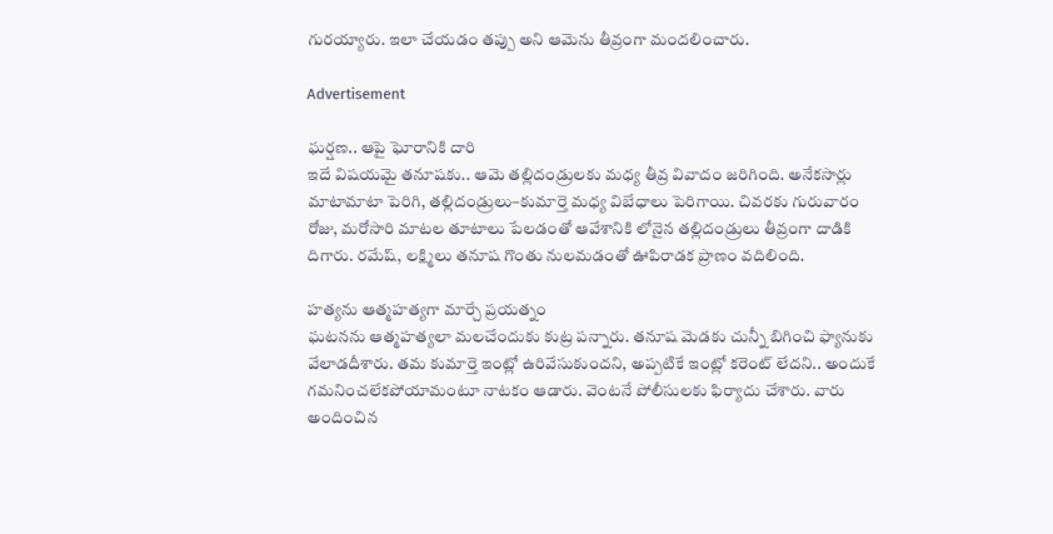గురయ్యారు. ఇలా చేయడం తప్పు అని ఆమెను తీవ్రంగా మందలించారు.

Advertisement

ఘర్షణ.. ఆపై ఘోరానికి దారి
ఇదే విషయమై తనూషకు.. ఆమె తల్లిదండ్రులకు మధ్య తీవ్ర వివాదం జరిగింది. అనేకసార్లు మాటామాటా పెరిగి, తల్లిదండ్రులు–కుమార్తె మధ్య విబేధాలు పెరిగాయి. చివరకు గురువారం రోజు, మరోసారి మాటల తూటాలు పేలడంతో ఆవేశానికి లోనైన తల్లిదండ్రులు తీవ్రంగా దాడికి దిగారు. రమేష్, లక్ష్మిలు తనూష గొంతు నులమడంతో ఊపిరాడక ప్రాణం వదిలింది.

హత్యను ఆత్మహత్యగా మార్చే ప్రయత్నం
ఘటనను ఆత్మహత్యలా మలచేందుకు కుట్ర పన్నారు. తనూష మెడకు చున్నీ బిగించి ఫ్యానుకు వేలాడదీశారు. తమ కుమార్తె ఇంట్లో ఉరివేసుకుందని, అప్పటికే ఇంట్లో కరెంట్ లేదని.. అందుకే గమనించలేకపోయామంటూ నాటకం ఆడారు. వెంటనే పోలీసులకు ఫిర్యాదు చేశారు. వారు అందించిన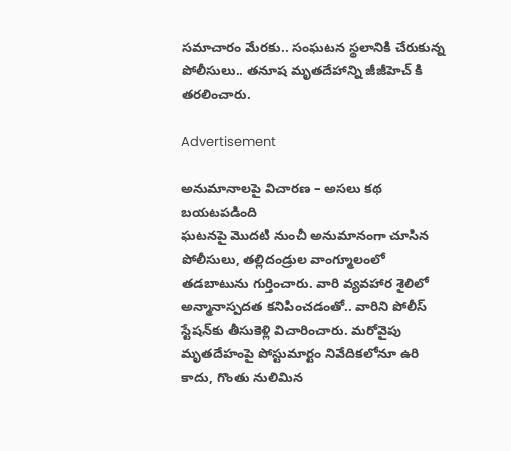సమాచారం మేరకు.. సంఘటన స్థలానికి చేరుకున్న పోలీసులు.. తనూష మృతదేహాన్ని జీజీహెచ్ కి తరలించారు.

Advertisement

అనుమానాలపై విచారణ – అసలు కథ బయటపడింది
ఘటనపై మొదటి నుంచీ అనుమానంగా చూసిన పోలీసులు, తల్లిదండ్రుల వాంగ్మూలంలో తడబాటును గుర్తించారు. వారి వ్యవహార శైలిలో అన్మానాస్పదత కనిపించడంతో.. వారిని పోలీస్ స్టేషన్‌కు తీసుకెళ్లి విచారించారు. మరోవైపు మృతదేహంపై పోస్టుమార్టం నివేదికలోనూ ఉరి కాదు, గొంతు నులిమిన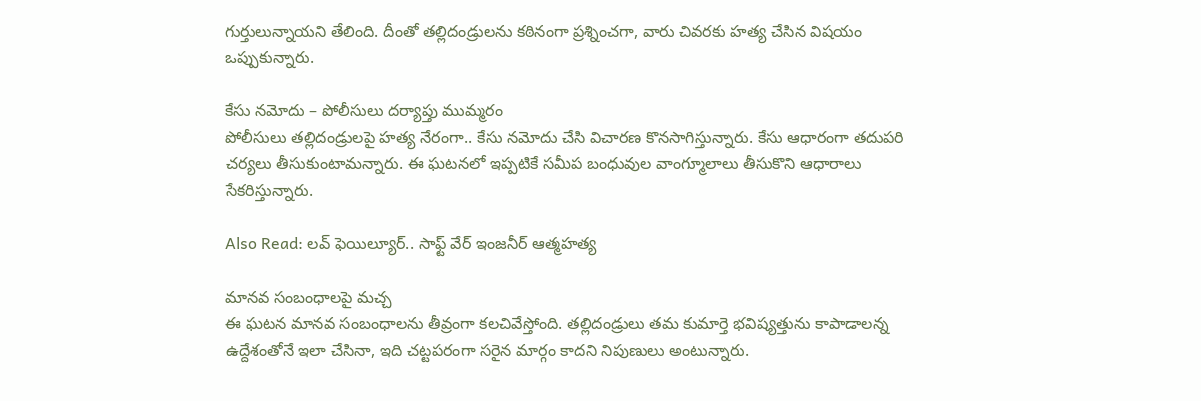గుర్తులున్నాయని తేలింది. దీంతో తల్లిదండ్రులను కఠినంగా ప్రశ్నించగా, వారు చివరకు హత్య చేసిన విషయం ఒప్పుకున్నారు.

కేసు నమోదు – పోలీసులు దర్యాప్తు ముమ్మరం
పోలీసులు తల్లిదండ్రులపై హత్య నేరంగా.. కేసు నమోదు చేసి విచారణ కొనసాగిస్తున్నారు. కేసు ఆధారంగా తదుపరి చర్యలు తీసుకుంటామన్నారు. ఈ ఘటనలో ఇప్పటికే సమీప బంధువుల వాంగ్మూలాలు తీసుకొని ఆధారాలు సేకరిస్తున్నారు.

Also Read: లవ్ ఫెయిల్యూర్.. సాఫ్ట్ వేర్ ఇంజనీర్ ఆత్మహత్య

మానవ సంబంధాలపై మచ్చ
ఈ ఘటన మానవ సంబంధాలను తీవ్రంగా కలచివేస్తోంది. తల్లిదండ్రులు తమ కుమార్తె భవిష్యత్తును కాపాడాలన్న ఉద్దేశంతోనే ఇలా చేసినా, ఇది చట్టపరంగా సరైన మార్గం కాదని నిపుణులు అంటున్నారు.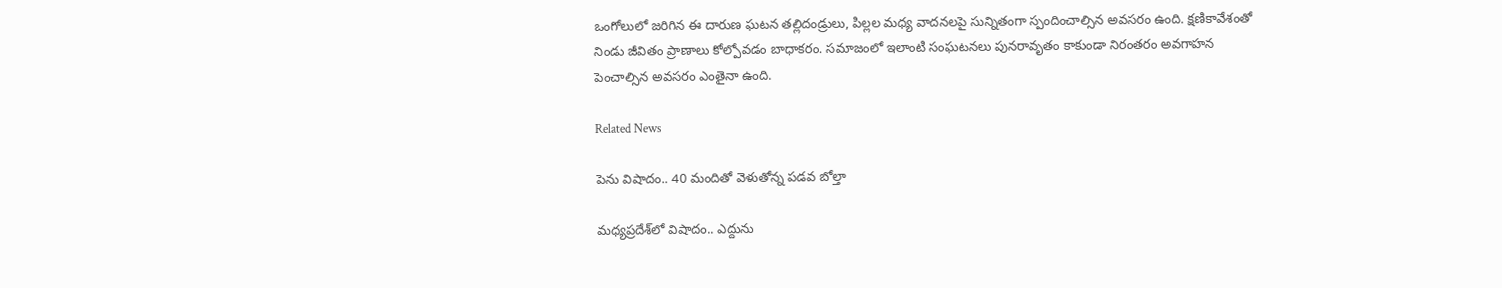ఒంగోలులో జరిగిన ఈ దారుణ ఘటన తల్లిదండ్రులు, పిల్లల మధ్య వాదనలపై సున్నితంగా స్పందించాల్సిన అవసరం ఉంది. క్షణికావేశంతో నిండు జీవితం ప్రాణాలు కోల్పోవడం బాధాకరం. సమాజంలో ఇలాంటి సంఘటనలు పునరావృతం కాకుండా నిరంతరం అవగాహన పెంచాల్సిన అవసరం ఎంతైనా ఉంది.

Related News

పెను విషాదం.. 40 మందితో వెళుతోన్న ప‌డ‌వ బోల్తా

మధ్యప్రదేశ్‌లో విషాదం.. ఎద్దును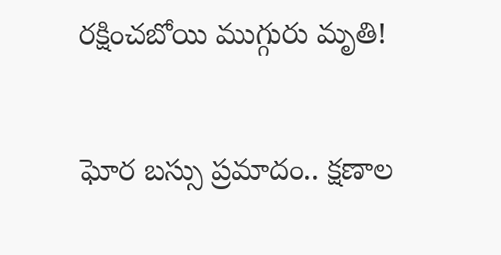రక్షించబోయి ముగ్గురు మృతి!

ఘోర బస్సు ప్రమాదం.. క్షణాల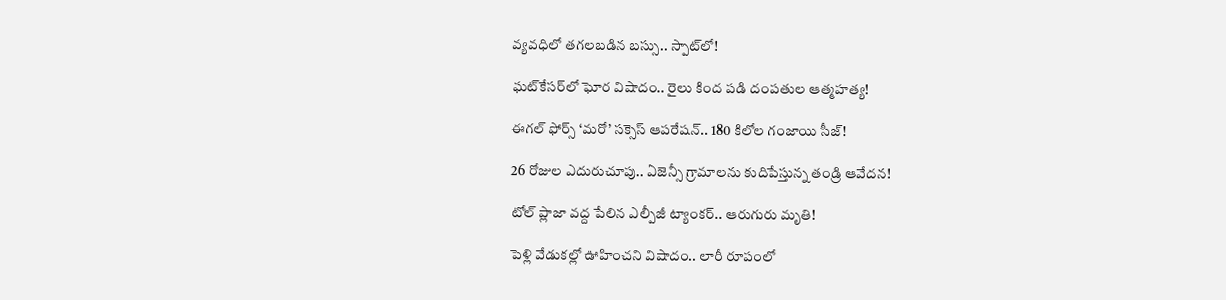వ్యవధిలో తగలబడిన బస్సు.. స్పాట్‌లో!

ఘట్‌కేసర్‌లో ఘోర విషాదం.. రైలు కింద పడి దంపతుల ఆత్మహత్య!

ఈగల్ ఫోర్స్ ‘మరో’ సక్సెస్ ఆపరేషన్.. 180 కిలోల గంజాయి సీజ్!

26 రోజుల ఎదురుచూపు.. ఏజెన్సీ గ్రామాలను కుదిపేస్తున్న తండ్రి ఆవేదన!

టోల్ ప్లాజా వద్ద పేలిన ఎల్పీజీ ట్యాంకర్.. ఆరుగురు మృతి!

పెళ్లి వేడుకల్లో ఊహించని విషాదం.. లారీ రూపంలో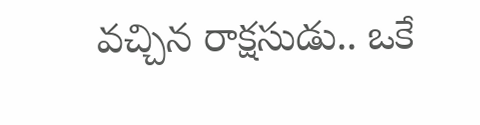వచ్చిన రాక్షసుడు.. ఒకే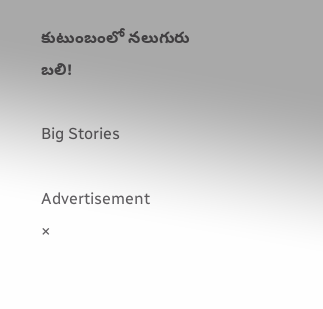కుటుంబంలో నలుగురు బలి!

Big Stories

Advertisement
×